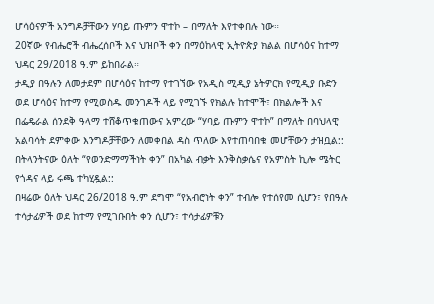ሆሳዕናዎች አንግዶቻቸውን ሃባይ ጡምን ዋተኮ – በማለት እየተቀበሉ ነው።
20ኛው የብሔሮች ብሔረሰቦች እና ህዝቦች ቀን በማዕከላዊ ኢትዮጵያ ክልል በሆሳዕና ከተማ ህዳር 29/2018 ዓ.ም ይከበራል።
ታዲያ በዓሉን ለመታደም በሆሳዕና ከተማ የተገኘው የአዲስ ሚዲያ ኔትዎርክ የሚዲያ ቡድን ወደ ሆሳዕና ከተማ የሚወስዱ መንገዶች ላይ የሚገኙ የክልሉ ከተሞች፣ በክልሎች እና በፌዴራል ሰንደቅ ዓላማ ተሸቆጥቁጠውና አምረው “ሃባይ ጡምን ዋተኮ” በማለት በባህላዊ አልባሳት ደምቀው እንግዶቻቸውን ለመቀበል ዳስ ጥለው እየተጠባበቁ መሆቸውን ታዝቧል::
በትላንትናው ዕለት “የወንድማማችነት ቀን” በአካል ብቃት እንቅስቃሴና የአምስት ኪሎ ሜትር የጎዳና ላይ ሩጫ ተካሂዷል::
በዛሬው ዕለት ህዳር 26/2018 ዓ.ም ደግሞ “የአብሮነት ቀን” ተብሎ የተሰየመ ሲሆን፣ የበዓሉ ተሳታፊዎች ወደ ከተማ የሚገቡበት ቀን ሲሆን፣ ተሳታፊዎቹን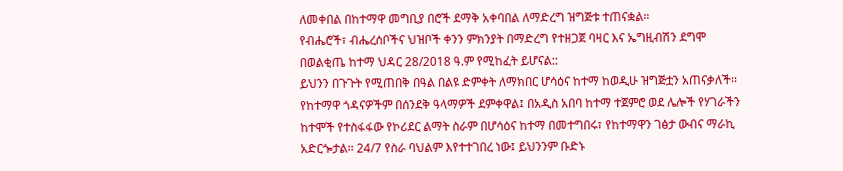ለመቀበል በከተማዋ መግቢያ በሮች ደማቅ አቀባበል ለማድረግ ዝግጅቱ ተጠናቋል።
የብሔሮች፣ ብሔረሰቦችና ህዝቦች ቀንን ምክንያት በማድረግ የተዘጋጀ ባዛር እና ኤግዚብሽን ደግሞ በወልቂጤ ከተማ ህዳር 28/2018 ዓ.ም የሚከፈት ይሆናል::
ይህንን በጉጉት የሚጠበቅ በዓል በልዩ ድምቀት ለማክበር ሆሳዕና ከተማ ከወዲሁ ዝግጅቷን አጠናቃለች፡፡ የከተማዋ ጎዳናዎችም በሰንደቅ ዓላማዎች ደምቀዋል፤ በአዲስ አበባ ከተማ ተጀምሮ ወደ ሌሎች የሃገራችን ከተሞች የተስፋፋው የኮሪደር ልማት ስራም በሆሳዕና ከተማ በመተግበሩ፣ የከተማዋን ገፅታ ውብና ማራኪ አድርጐታል፡፡ 24/7 የስራ ባህልም እየተተገበረ ነው፤ ይህንንም ቡድኑ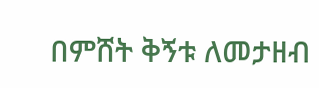በምሸት ቅኝቱ ለመታዘብ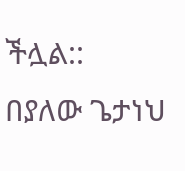ችሏል::
በያለው ጌታነህ